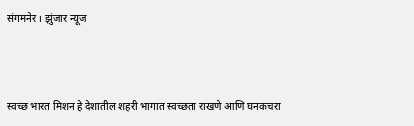संगमनेर । झुंजार न्यूज



स्वच्छ भारत मिशन हे देशातील शहरी भागात स्वच्छता राखणे आणि घनकचरा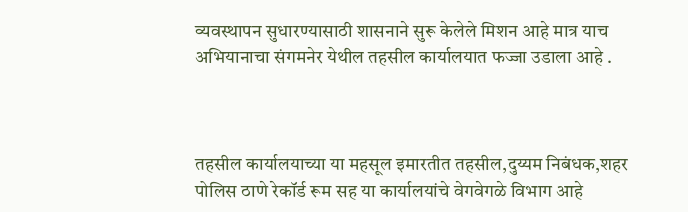व्यवस्थापन सुधारण्यासाठी शासनाने सुरू केलेले मिशन आहे मात्र याच अभियानाचा संगमनेर येथील तहसील कार्यालयात फज्जा उडाला आहे .



तहसील कार्यालयाच्या या महसूल इमारतीत ‌तहसील,दुय्यम निबंधक,शहर पोलिस ठाणे रेकॉर्ड रूम सह या कार्यालयांचे वेगवेगळे विभाग आहे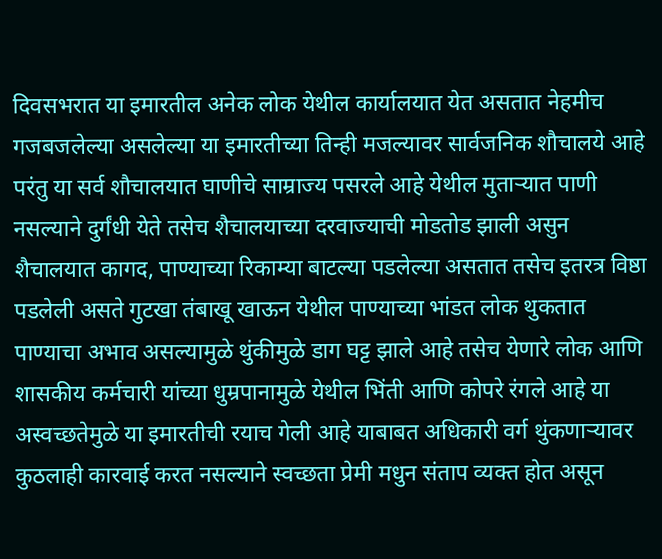दिवसभरात या इमारतील अनेक लोक येथील कार्यालयात येत असतात नेहमीच गजबजलेल्या असलेल्या या इमारतीच्या तिन्ही मजल्यावर सार्वजनिक शौचालये आहे परंतु या सर्व शौचालयात घाणीचे साम्राज्य पसरले आहे येथील मुताऱ्यात पाणी नसल्याने दुर्गंधी येते तसेच शैचालयाच्या दरवाज्याची मोडतोड झाली असुन शैचालयात कागद, पाण्याच्या रिकाम्या बाटल्या पडलेल्या असतात तसेच इतरत्र विष्ठा पडलेली असते गुटखा तंबाखू खाऊन येथील पाण्याच्या भांडत लोक थुकतात पाण्याचा अभाव असल्यामुळे थुंकीमुळे डाग घट्ट झाले आहे तसेच येणारे लोक आणि शासकीय कर्मचारी यांच्या धुम्रपानामुळे येथील भिंती आणि कोपरे रंगले आहे या अस्वच्छतेमुळे या इमारतीची रयाच गेली आहे याबाबत अधिकारी वर्ग थुंकणाऱ्यावर कुठलाही कारवाई करत नसल्याने स्वच्छता प्रेमी मधुन संताप व्यक्त होत असून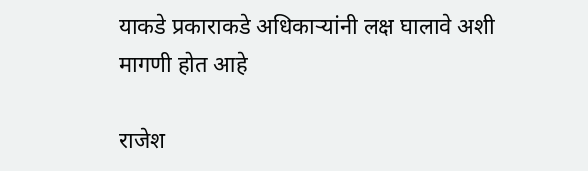याकडे प्रकाराकडे अधिकाऱ्यांनी लक्ष ‌घालावे अशी मागणी होत आहे

राजेश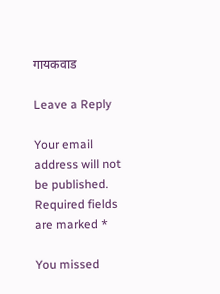गायकवाड

Leave a Reply

Your email address will not be published. Required fields are marked *

You missed